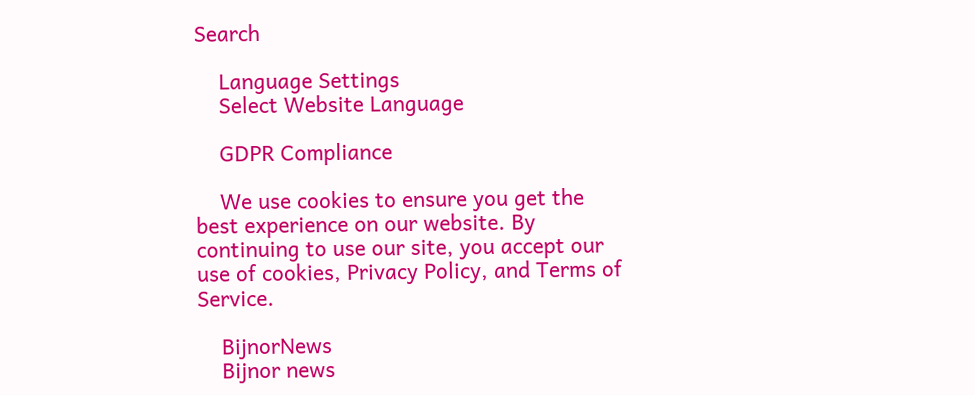Search

    Language Settings
    Select Website Language

    GDPR Compliance

    We use cookies to ensure you get the best experience on our website. By continuing to use our site, you accept our use of cookies, Privacy Policy, and Terms of Service.

    BijnorNews
    Bijnor news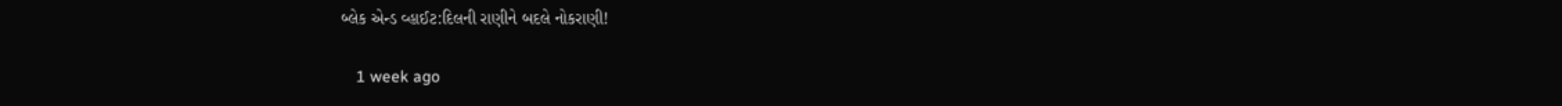બ્લેક એન્ડ વ્હાઈટ:દિલની રાણીને બદલે નોકરાણી!

    1 week ago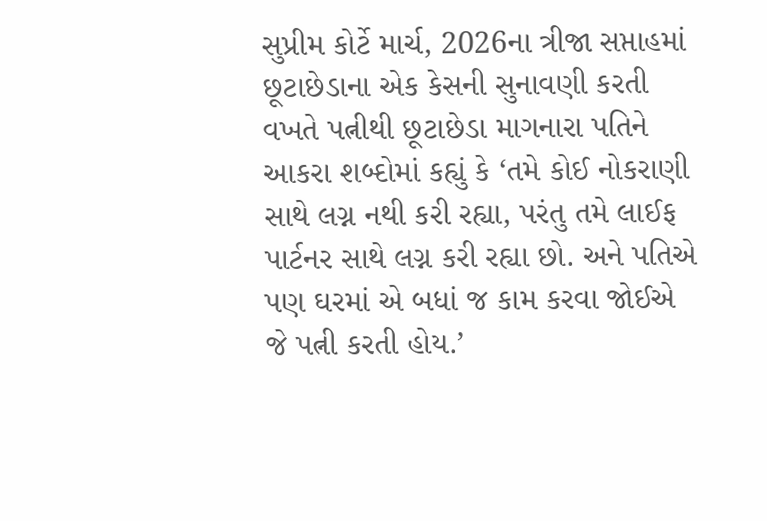સુપ્રીમ કોર્ટે માર્ચ, 2026ના ત્રીજા સપ્તાહમાં છૂટાછેડાના એક કેસની સુનાવણી કરતી વખતે પત્નીથી છૂટાછેડા માગનારા પતિને આકરા શબ્દોમાં કહ્યું કે ‘તમે કોઈ નોકરાણી સાથે લગ્ન નથી કરી રહ્યા, પરંતુ તમે લાઈફ પાર્ટનર સાથે લગ્ન કરી રહ્યા છો. અને પતિએ પણ ઘરમાં એ બધાં જ કામ કરવા જોઈએ જે પત્ની કરતી હોય.’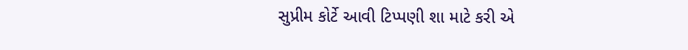સુપ્રીમ કોર્ટે આવી ટિપ્પણી શા માટે કરી એ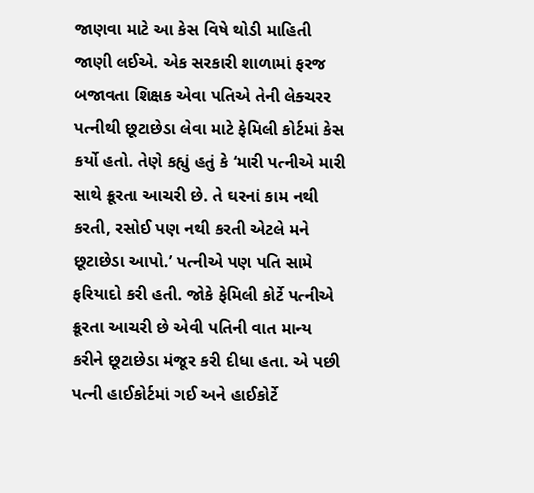જાણવા માટે આ કેસ વિષે થોડી માહિતી જાણી લઈએ. એક સરકારી શાળામાં ફરજ બજાવતા શિક્ષક એવા પતિએ તેની લેક્ચરર પત્નીથી છૂટાછેડા લેવા માટે ફેમિલી કોર્ટમાં કેસ કર્યો હતો. તેણે કહ્યું હતું કે ‘મારી પત્નીએ મારી સાથે ક્રૂરતા આચરી છે. તે ઘરનાં કામ નથી કરતી, રસોઈ પણ નથી કરતી એટલે મને છૂટાછેડા આપો.’ પત્નીએ પણ પતિ સામે ફરિયાદો કરી હતી. જોકે ફેમિલી કોર્ટે પત્નીએ ક્રૂરતા આચરી છે એવી પતિની વાત માન્ય કરીને છૂટાછેડા મંજૂર કરી દીધા હતા. એ પછી પત્ની હાઈકોર્ટમાં ગઈ અને હાઈકોર્ટે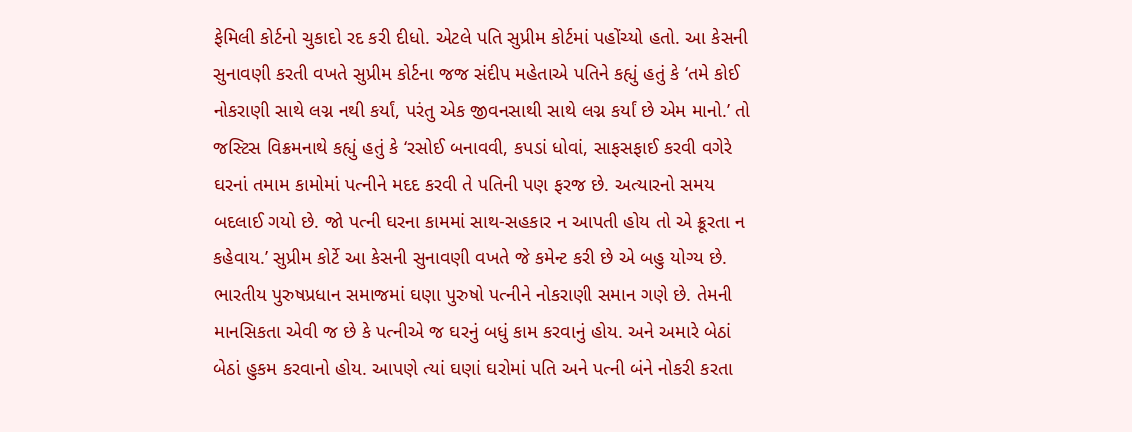ફેમિલી કોર્ટનો ચુકાદો રદ કરી દીધો. એટલે પતિ સુપ્રીમ કોર્ટમાં પહોંચ્યો હતો. આ કેસની સુનાવણી કરતી વખતે સુપ્રીમ કોર્ટના જજ સંદીપ મહેતાએ પતિને કહ્યું હતું કે ‘તમે કોઈ નોકરાણી સાથે લગ્ન નથી કર્યાં, પરંતુ એક જીવનસાથી સાથે લગ્ન કર્યાં છે એમ માનો.’ તો જસ્ટિસ વિક્રમનાથે કહ્યું હતું કે ‘રસોઈ બનાવવી, કપડાં ધોવાં, સાફસફાઈ કરવી વગેરે ઘરનાં તમામ કામોમાં પત્નીને મદદ કરવી તે પતિની પણ ફરજ છે. અત્યારનો સમય બદલાઈ ગયો છે. જો પત્ની ઘરના કામમાં સાથ-સહકાર ન આપતી હોય તો એ ક્રૂરતા ન કહેવાય.’ સુપ્રીમ કોર્ટે આ કેસની સુનાવણી વખતે જે કમેન્ટ કરી છે એ બહુ યોગ્ય છે. ભારતીય પુરુષપ્રધાન સમાજમાં ઘણા પુરુષો પત્નીને નોકરાણી સમાન ગણે છે. તેમની માનસિકતા એવી જ છે કે પત્નીએ જ ઘરનું બધું કામ કરવાનું હોય. અને અમારે બેઠાં બેઠાં હુકમ કરવાનો હોય. આપણે ત્યાં ઘણાં ઘરોમાં પતિ અને પત્ની બંને નોકરી કરતા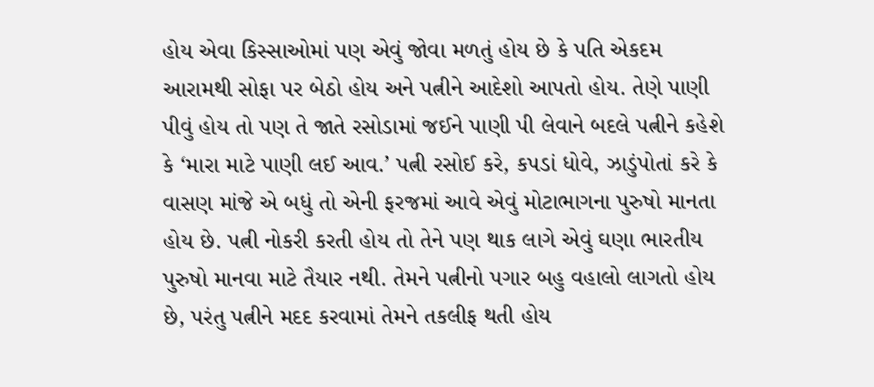હોય એવા કિસ્સાઓમાં પણ એવું જોવા મળતું હોય છે કે પતિ એકદમ આરામથી સોફા પર બેઠો હોય અને પત્નીને આદેશો આપતો હોય. તેણે પાણી પીવું હોય તો પણ તે જાતે રસોડામાં જઈને પાણી પી લેવાને બદલે પત્નીને કહેશે કે ‘મારા માટે પાણી લઈ આવ.’ પત્ની રસોઈ કરે, કપડાં ધોવે, ઝાડુંપોતાં કરે કે વાસણ માંજે એ બધું તો એની ફરજમાં આવે એવું મોટાભાગના પુરુષો માનતા હોય છે. પત્ની નોકરી કરતી હોય તો તેને પણ થાક લાગે એવું ઘણા ભારતીય પુરુષો માનવા માટે તૈયાર નથી. તેમને પત્નીનો પગાર બહુ વહાલો લાગતો હોય છે, પરંતુ પત્નીને મદદ કરવામાં તેમને તકલીફ થતી હોય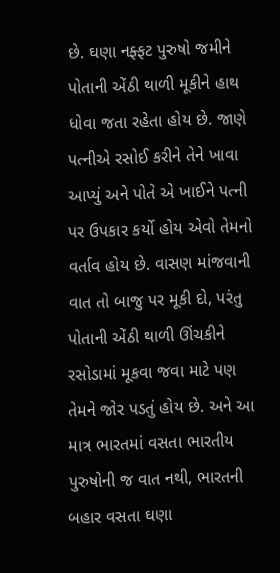છે. ઘણા નફ્ફટ પુરુષો જમીને પોતાની એંઠી થાળી મૂકીને હાથ ધોવા જતા રહેતા હોય છે. જાણે પત્નીએ રસોઈ કરીને તેને ખાવા આપ્યું અને પોતે એ ખાઈને પત્ની પર ઉપકાર કર્યો હોય એવો તેમનો વર્તાવ હોય છે. વાસણ માંજવાની વાત તો બાજુ પર મૂકી દો, પરંતુ પોતાની એંઠી થાળી ઊંચકીને રસોડામાં મૂકવા જવા માટે પણ તેમને જોર પડતું હોય છે. અને આ માત્ર ભારતમાં વસતા ભારતીય પુરુષોની જ વાત નથી, ભારતની બહાર વસતા ઘણા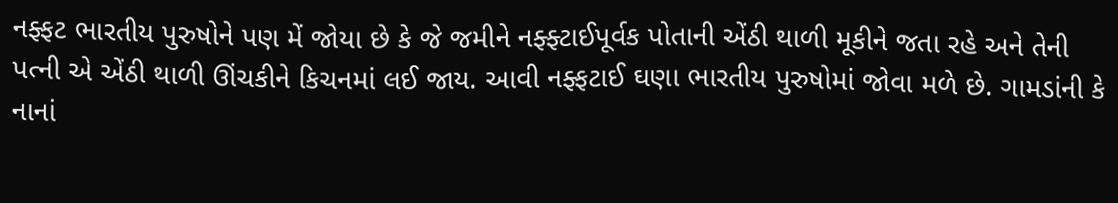નફ્ફટ ભારતીય પુરુષોને પણ મેં જોયા છે કે જે જમીને નફ્ફ્ટાઈપૂર્વક પોતાની એંઠી થાળી મૂકીને જતા રહે અને તેની પત્ની એ એંઠી થાળી ઊંચકીને કિચનમાં લઈ જાય. આવી નફ્ફટાઈ ઘણા ભારતીય પુરુષોમાં જોવા મળે છે. ગામડાંની કે નાનાં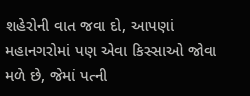શહેરોની વાત જવા દો, આપણાં મહાનગરોમાં પણ એવા કિસ્સાઓ જોવા મળે છે, જેમાં પત્ની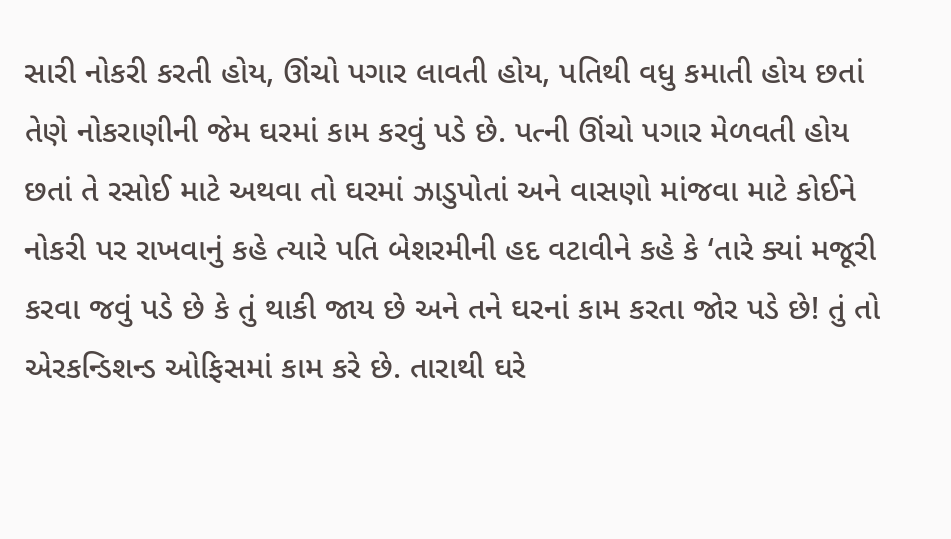સારી નોકરી કરતી હોય, ઊંચો પગાર લાવતી હોય, પતિથી વધુ કમાતી હોય છતાં તેણે નોકરાણીની જેમ ઘરમાં કામ કરવું પડે છે. પત્ની ઊંચો પગાર મેળવતી હોય છતાં તે રસોઈ માટે અથવા તો ઘરમાં ઝાડુપોતાં અને વાસણો માંજવા માટે કોઈને નોકરી પર રાખવાનું કહે ત્યારે પતિ બેશરમીની હદ વટાવીને કહે કે ‘તારે ક્યાં મજૂરી કરવા જવું પડે છે કે તું થાકી જાય છે અને તને ઘરનાં કામ કરતા જોર પડે છે! તું તો એરકન્ડિશન્ડ ઓફિસમાં કામ કરે છે. તારાથી ઘરે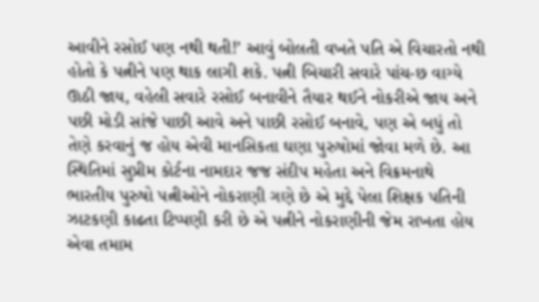આવીને રસોઈ પણ નથી થતી!’ આવું બોલતી વખતે પતિ એ વિચારતો નથી હોતો કે પત્નીને પણ થાક લાગી શકે. પત્ની બિચારી સવારે પાંચ-છ વાગ્યે ઊઠી જાય, વહેલી સવારે રસોઈ બનાવીને તૈયાર થઈને નોકરીએ જાય અને પછી મોડી સાંજે પાછી આવે અને પાછી રસોઈ બનાવે, પણ એ બધું તો તેણે કરવાનું જ હોય એવી માનસિકતા ઘણા પુરુષોમાં જોવા મળે છે. આ સ્થિતિમાં સુપ્રીમ કોર્ટના નામદાર જજ સંદીપ મહેતા અને વિક્રમનાથે ભારતીય પુરુષો પત્નીઓને નોકરાણી ગણે છે એ મુદ્દે પેલા શિક્ષક પતિની ઝાટકણી કાઢતા ટિપ્પણી કરી છે એ પત્નીને નોકરાણીની જેમ રાખતા હોય એવા તમામ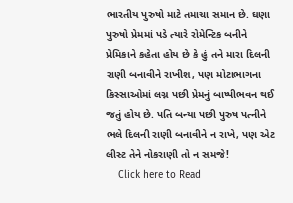ભારતીય પુરુષો માટે તમાચા સમાન છે. ઘણા પુરુષો પ્રેમમાં પડે ત્યારે રોમેન્ટિક બનીને પ્રેમિકાને કહેતા હોય છે કે હું તને મારા દિલની રાણી બનાવીને રાખીશ, પણ મોટાભાગના કિસ્સાઓમાં લગ્ન પછી પ્રેમનું બાષ્પીભવન થઈ જતું હોય છે. પતિ બન્યા પછી પુરુષ પત્નીને ભલે દિલની રાણી બનાવીને ન રાખે, પણ એટ લીસ્ટ તેને નોકરાણી તો ન સમજે!
    Click here to Read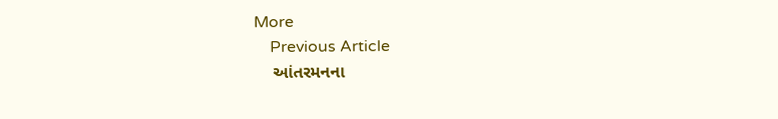More
    Previous Article
    આંતરમનના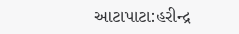આટાપાટા:હરીન્દ્ર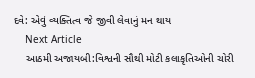દવે: એવું વ્યક્તિત્વ જે જીવી લેવાનું મન થાય
    Next Article
    આઠમી અજાયબી:વિશ્વની સૌથી મોટી કલાકૃતિઓની ચોરી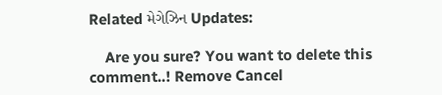Related મેગેઝિન Updates:

    Are you sure? You want to delete this comment..! Remove Cancel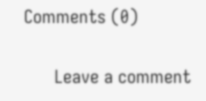Comments (0)

      Leave a comment